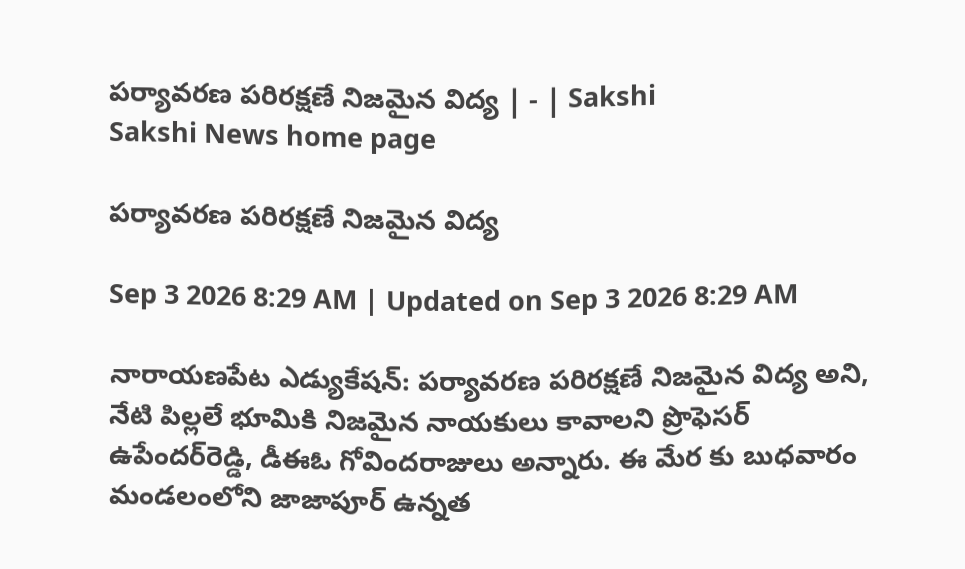పర్యావరణ పరిరక్షణే నిజమైన విద్య | - | Sakshi
Sakshi News home page

పర్యావరణ పరిరక్షణే నిజమైన విద్య

Sep 3 2026 8:29 AM | Updated on Sep 3 2026 8:29 AM

నారాయణపేట ఎడ్యుకేషన్‌: పర్యావరణ పరిరక్షణే నిజమైన విద్య అని, నేటి పిల్లలే భూమికి నిజమైన నాయకులు కావాలని ప్రొఫెసర్‌ ఉపేందర్‌రెడ్డి, డీఈఓ గోవిందరాజులు అన్నారు. ఈ మేర కు బుధవారం మండలంలోని జాజాపూర్‌ ఉన్నత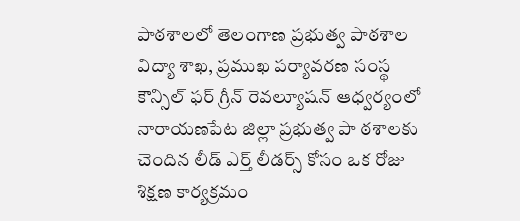పాఠశాలలో తెలంగాణ ప్రభుత్వ పాఠశాల విద్యా శాఖ, ప్రముఖ పర్యావరణ సంస్థ కౌన్సిల్‌ ఫర్‌ గ్రీన్‌ రెవల్యూషన్‌ ఆధ్వర్యంలో నారాయణపేట జిల్లా ప్రభుత్వ పా ఠశాలకు చెందిన లీడ్‌ ఎర్త్‌ లీడర్స్‌ కోసం ఒక రోజు శిక్షణ కార్యక్రమం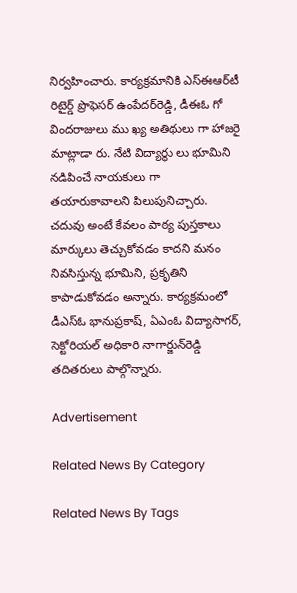నిర్వహించారు. కార్యక్రమానికి ఎస్‌ఈఆర్‌టీ రిటైర్డ్‌ ప్రొఫెసర్‌ ఉంపేదర్‌రెడ్డి, డీఈఓ గో విందరాజులు ము ఖ్య అతిథులు గా హాజరై మాట్లాడా రు. నేటి విద్యార్థు లు భూమిని నడిపించే నాయకులు గా తయారుకావాలని పిలుపునిచ్చారు. చదువు అంటే కేవలం పాఠ్య పుస్తకాలు మార్కులు తెచ్చుకోవడం కాదని మనం నివసిస్తున్న భూమిని, ప్రకృతిని కాపాడుకోవడం అన్నారు. కార్యక్రమంలో డీఎస్‌ఓ భానుప్రకాష్‌, ఏఎంఓ విద్యాసాగర్‌, సెక్టోరియల్‌ అధికారి నాగార్జున్‌రెడ్డి తదితరులు పాల్గొన్నారు.

Advertisement

Related News By Category

Related News By Tags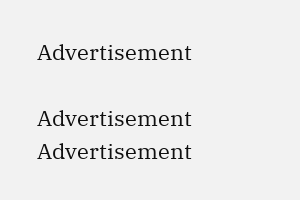Advertisement

Advertisement
Advertisement